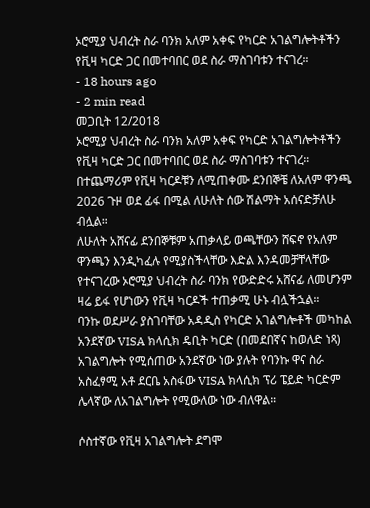ኦሮሚያ ህብረት ስራ ባንክ አለም አቀፍ የካርድ አገልግሎትቶችን የቪዛ ካርድ ጋር በመተባበር ወደ ስራ ማስገባቱን ተናገረ።
- 18 hours ago
- 2 min read
መጋቢት 12/2018
ኦሮሚያ ህብረት ስራ ባንክ አለም አቀፍ የካርድ አገልግሎትቶችን የቪዛ ካርድ ጋር በመተባበር ወደ ስራ ማስገባቱን ተናገረ።
በተጨማሪም የቪዛ ካርዶቹን ለሚጠቀሙ ደንበኞቼ ለአለም ዋንጫ 2026 ጉዞ ወደ ፊፋ በሚል ለሁለት ሰው ሽልማት አሰናድቻለሁ ብሏል።
ለሁለት አሸናፊ ደንበኞቹም አጠቃላይ ወጫቸውን ሸፍኖ የአለም ዋንጫን እንዲካፈሉ የሚያስችላቸው እድል እንዳመቻቸላቸው የተናገረው ኦሮሚያ ህብረት ስራ ባንክ የውድድሩ አሸናፊ ለመሆንም ዛሬ ይፋ የሆነውን የቪዛ ካርዶች ተጠቃሚ ሁኑ ብሏችኋል።
ባንኩ ወደሥራ ያስገባቸው አዳዲስ የካርድ አገልግሎቶች መካከል አንደኛው VISA ክላሲክ ዴቢት ካርድ (በመደበኛና ከወለድ ነጻ) አገልግሎት የሚሰጠው አንደኛው ነው ያሉት የባንኩ ዋና ስራ አስፈፃሚ አቶ ደርቤ አስፋው VISA ክላሲክ ፕሪ ፔይድ ካርድም ሌላኛው ለአገልግሎት የሚውለው ነው ብለዋል።

ሶስተኛው የቪዛ አገልግሎት ደግሞ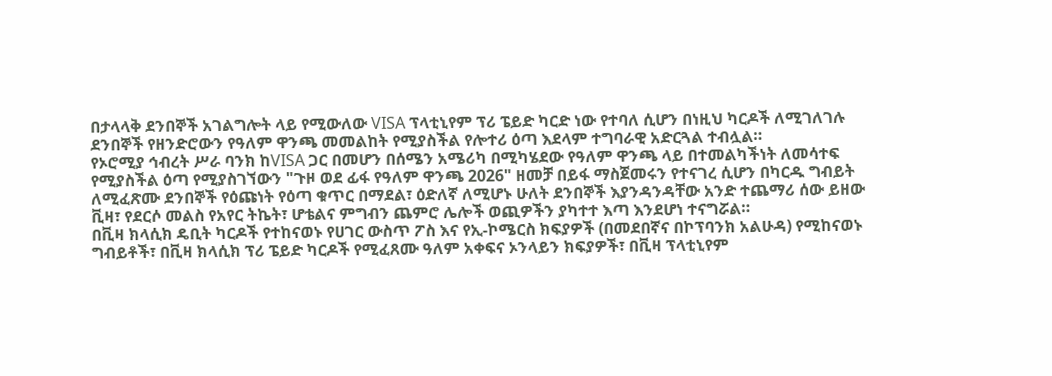በታላላቅ ደንበኞች አገልግሎት ላይ የሚውለው VISA ፕላቲኒየም ፕሪ ፔይድ ካርድ ነው የተባለ ሲሆን በነዚህ ካርዶች ለሚገለገሉ ደንበኞች የዘንድሮውን የዓለም ዋንጫ መመልከት የሚያስችል የሎተሪ ዕጣ እደላም ተግባራዊ አድርጓል ተብሏል።
የኦሮሚያ ኅብረት ሥራ ባንክ ከVISA ጋር በመሆን በሰሜን አሜሪካ በሚካሄደው የዓለም ዋንጫ ላይ በተመልካችነት ለመሳተፍ የሚያስችል ዕጣ የሚያስገኘውን "ጉዞ ወደ ፊፋ የዓለም ዋንጫ 2026" ዘመቻ በይፋ ማስጀመሩን የተናገረ ሲሆን በካርዱ ግብይት ለሚፈጽሙ ደንበኞች የዕጩነት የዕጣ ቁጥር በማደል፣ ዕድለኛ ለሚሆኑ ሁለት ደንበኞች እያንዳንዳቸው አንድ ተጨማሪ ሰው ይዘው ቪዛ፣ የደርሶ መልስ የአየር ትኬት፣ ሆቴልና ምግብን ጨምሮ ሌሎች ወጪዎችን ያካተተ እጣ እንደሆነ ተናግሯል።
በቪዛ ክላሲክ ዴቢት ካርዶች የተከናወኑ የሀገር ውስጥ ፖስ እና የኢ-ኮሜርስ ክፍያዎች (በመደበኛና በኮፕባንክ አልሁዳ) የሚከናወኑ ግብይቶች፣ በቪዛ ክላሲክ ፕሪ ፔይድ ካርዶች የሚፈጸሙ ዓለም አቀፍና ኦንላይን ክፍያዎች፣ በቪዛ ፕላቲኒየም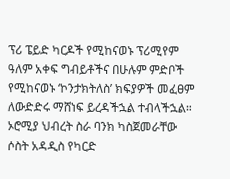ፕሪ ፔይድ ካርዶች የሚከናወኑ ፕሪሚየም ዓለም አቀፍ ግብይቶችና በሁሉም ምድቦች የሚከናወኑ ‘ኮንታክትለስ’ ክፍያዎች መፈፀም ለውድድሩ ማሸነፍ ይረዳችኋል ተብላችኋል።
ኦሮሚያ ህብረት ስራ ባንክ ካስጀመራቸው ሶስት አዳዲስ የካርድ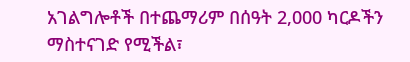አገልግሎቶች በተጨማሪም በሰዓት 2,000 ካርዶችን ማስተናገድ የሚችል፣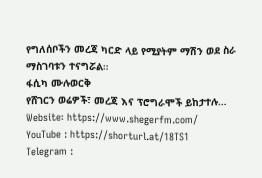የግለሰቦችን መረጃ ካርድ ላይ የሚያትም ማሽን ወደ ስራ ማስገባቱን ተናግሯል።
ፋሲካ ሙሉወርቅ
የሸገርን ወሬዎች፣ መረጃ እና ፕሮግራሞች ይከታተሉ…
Website፡ https://www.shegerfm.com/
YouTube : https://shorturl.at/18TS1
Telegram :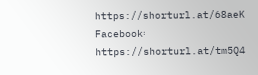https://shorturl.at/68aeK
Facebook፡ https://shorturl.at/tm5Q4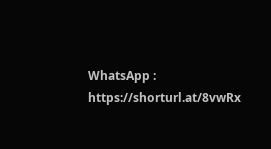WhatsApp : https://shorturl.at/8vwRx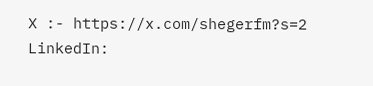X :- https://x.com/shegerfm?s=2
LinkedIn: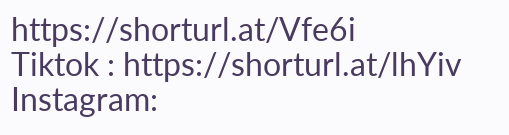https://shorturl.at/Vfe6i
Tiktok : https://shorturl.at/lhYiv
Instagram: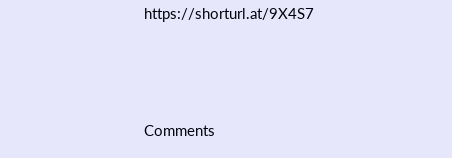https://shorturl.at/9X4S7





Comments